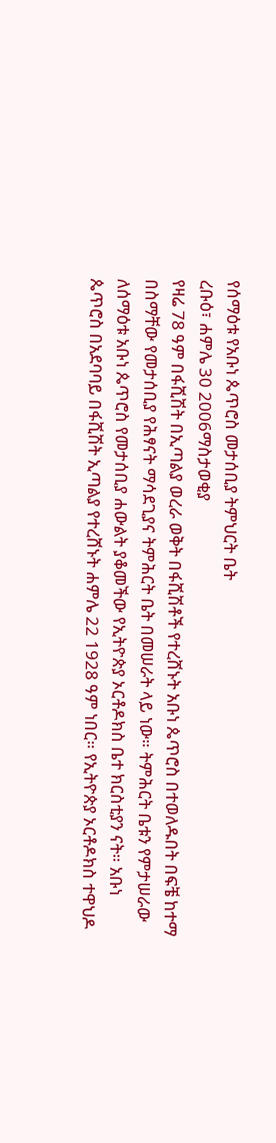የሰማዕቱ የአቡነ ጴጥሮስ መታሰቢያ ትምህርት ቤት
ረቡዕ፣ ሐምሌ 30 2006ማስታወቂያ
የዛሬ 78 ዓም በፋሺሽት በኢጣልያ ወረራ ወቅት በፋሺሽቶች የተረሸኑት አቡነ ጴጥሮስ በተወለዱበት በፍቼ ከተማ በስማቸው የመታሰቢያ የሕፃናት ማሳደጊያና ትምሕርት ቤት በመሠራት ላይ ነው። ትምሕርት ቤቱን የምታሠራው ለሰማዕቱ አቡነ ጴጥሮስ የመታሰቢያ ሐውልት ያቆመችው የኢትዮጵያ ኦርቶዶክስ ቤተ ክርስቲያን ናት። አቡነ ጴጥሮስ በአደባባይ በፋሺሽት ኢጣልያ የተረሸኑት ሐምሌ 22 1928 ዓም ነበር። የኢትዮጵያ ኦርቶዶክስ ተዋህዶ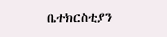ቤተክርስቲያን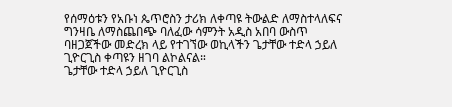የሰማዕቱን የአቡነ ጴጥሮስን ታሪክ ለቀጣዩ ትውልድ ለማስተላለፍና ግንዛቤ ለማስጨበጭ ባለፈው ሳምንት አዲስ አበባ ውስጥ ባዘጋጀችው መድረክ ላይ የተገኘው ወኪላችን ጌታቸው ተድላ ኃይለ ጊዮርጊስ ቀጣዩን ዘገባ ልኮልናል።
ጌታቸው ተድላ ኃይለ ጊዮርጊስ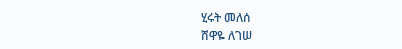ሂሩት መለሰ
ሸዋዬ ለገሠ